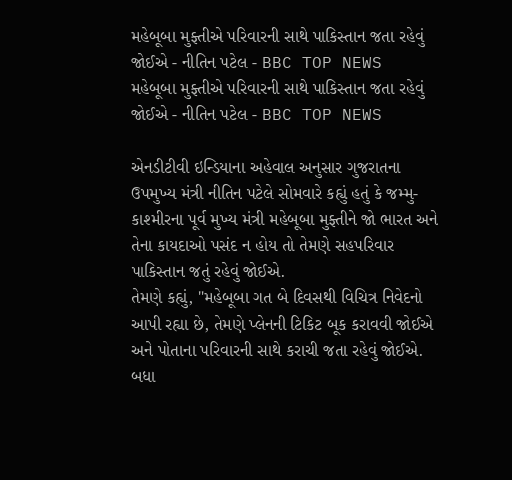મહેબૂબા મુફ્તીએ પરિવારની સાથે પાકિસ્તાન જતા રહેવું જોઈએ - નીતિન પટેલ - BBC TOP NEWS
મહેબૂબા મુફ્તીએ પરિવારની સાથે પાકિસ્તાન જતા રહેવું જોઈએ - નીતિન પટેલ - BBC TOP NEWS

એનડીટીવી ઇન્ડિયાના અહેવાલ અનુસાર ગુજરાતના ઉપમુખ્ય મંત્રી નીતિન પટેલે સોમવારે કહ્યું હતું કે જમ્મુ-કાશ્મીરના પૂર્વ મુખ્ય મંત્રી મહેબૂબા મુફ્તીને જો ભારત અને તેના કાયદાઓ પસંદ ન હોય તો તેમણે સહપરિવાર પાકિસ્તાન જતું રહેવું જોઈએ.
તેમણે કહ્યું, "મહેબૂબા ગત બે દિવસથી વિચિત્ર નિવેદનો આપી રહ્યા છે, તેમણે પ્લેનની ટિકિટ બૂક કરાવવી જોઈએ અને પોતાના પરિવારની સાથે કરાચી જતા રહેવું જોઈએ. બધા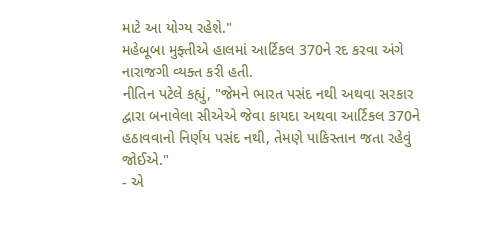માટે આ યોગ્ય રહેશે."
મહેબૂબા મુફ્તીએ હાલમાં આર્ટિકલ 370ને રદ કરવા અંગે નારાજગી વ્યક્ત કરી હતી.
નીતિન પટેલે કહ્યું, "જેમને ભારત પસંદ નથી અથવા સરકાર દ્વારા બનાવેલા સીએએ જેવા કાયદા અથવા આર્ટિકલ 370ને હઠાવવાનો નિર્ણય પસંદ નથી, તેમણે પાકિસ્તાન જતા રહેવું જોઈએ."
- એ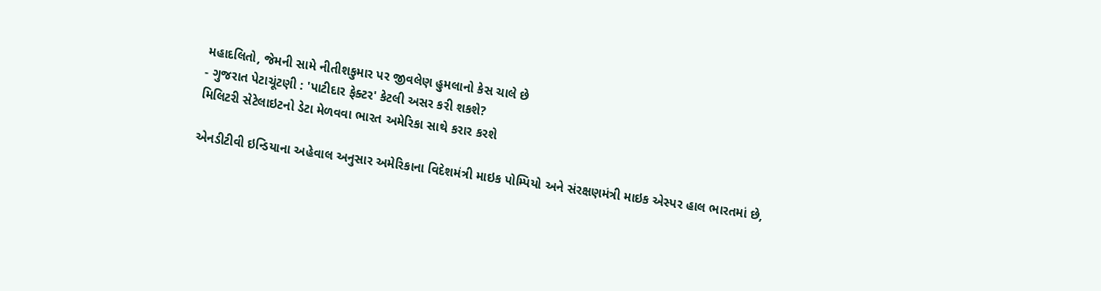મહાદલિતો, જેમની સામે નીતીશકુમાર પર જીવલેણ હુમલાનો કેસ ચાલે છે
- ગુજરાત પેટાચૂંટણી : 'પાટીદાર ફેક્ટર' કેટલી અસર કરી શકશે?
મિલિટરી સેટેલાઇટનો ડેટા મેળવવા ભારત અમેરિકા સાથે કરાર કરશે

એનડીટીવી ઇન્ડિયાના અહેવાલ અનુસાર અમેરિકાના વિદેશમંત્રી માઇક પોમ્પિયો અને સંરક્ષણમંત્રી માઇક એસ્પર હાલ ભારતમાં છે,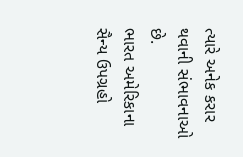ત્યારે અનેક કરાર થવાની સંભાવનાઓ છે.
ભારત અમેરિકાના સૈન્ય ઉપગ્રહો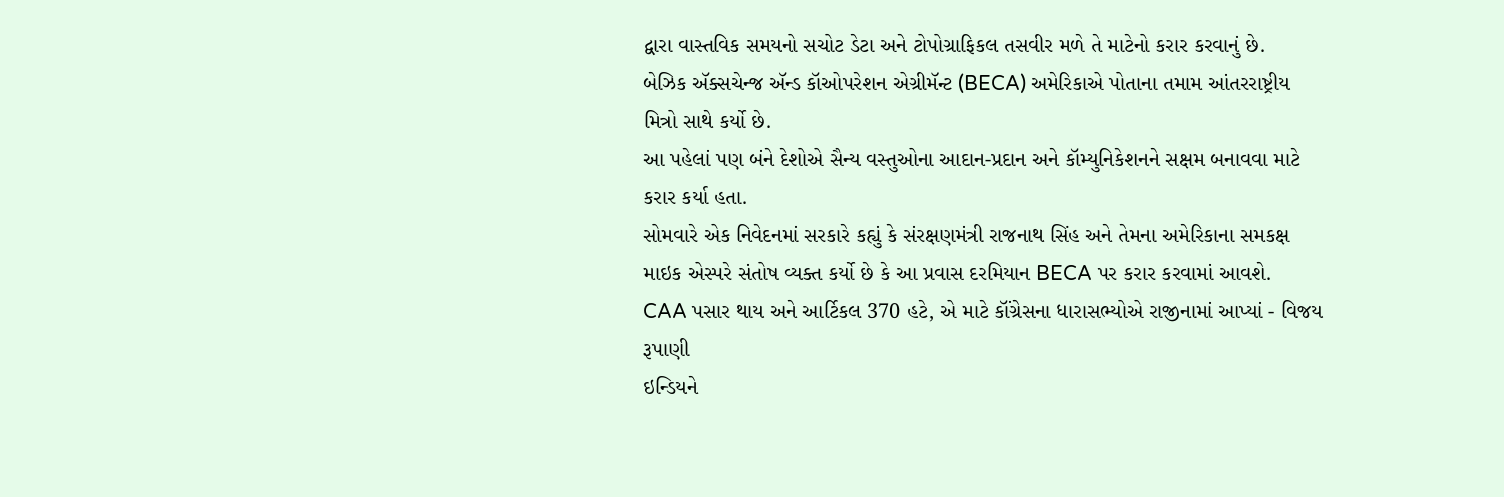દ્વારા વાસ્તવિક સમયનો સચોટ ડેટા અને ટોપોગ્રાફિકલ તસવીર મળે તે માટેનો કરાર કરવાનું છે.
બેઝિક ઍક્સચેન્જ ઍન્ડ કૉઓપરેશન એગ્રીમૅન્ટ (BECA) અમેરિકાએ પોતાના તમામ આંતરરાષ્ટ્રીય મિત્રો સાથે કર્યો છે.
આ પહેલાં પણ બંને દેશોએ સૈન્ય વસ્તુઓના આદાન-પ્રદાન અને કૉમ્યુનિકેશનને સક્ષમ બનાવવા માટે કરાર કર્યા હતા.
સોમવારે એક નિવેદનમાં સરકારે કહ્યું કે સંરક્ષણમંત્રી રાજનાથ સિંહ અને તેમના અમેરિકાના સમકક્ષ માઇક એસ્પરે સંતોષ વ્યક્ત કર્યો છે કે આ પ્રવાસ દરમિયાન BECA પર કરાર કરવામાં આવશે.
CAA પસાર થાય અને આર્ટિકલ 370 હટે, એ માટે કૉંગ્રેસના ધારાસભ્યોએ રાજીનામાં આપ્યાં - વિજય રૂપાણી
ઇન્ડિયને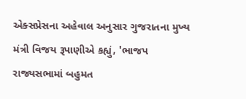એક્સપ્રેસના અહેવાલ અનુસાર ગુજરાતના મુખ્ય મંત્રી વિજય રૂપાણીએ કહ્યું, 'ભાજપ રાજ્યસભામાં બહુમત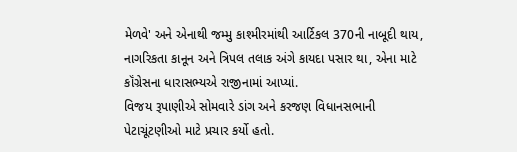મેળવે' અને એનાથી જમ્મુ કાશ્મીરમાંથી આર્ટિકલ 370ની નાબૂદી થાય, નાગરિકતા કાનૂન અને ત્રિપલ તલાક અંગે કાયદા પસાર થા, એના માટે કૉંગ્રેસના ધારાસભ્યએ રાજીનામાં આપ્યાં.
વિજય રૂપાણીએ સોમવારે ડાંગ અને કરજણ વિધાનસભાની પેટાચૂંટણીઓ માટે પ્રચાર કર્યો હતો.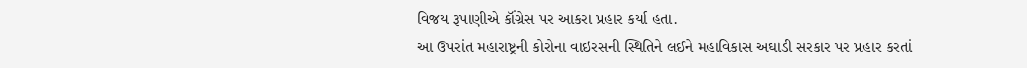વિજય રૂપાણીએ કૉંગ્રેસ પર આકરા પ્રહાર કર્યા હતા.
આ ઉપરાંત મહારાષ્ટ્રની કોરોના વાઇરસની સ્થિતિને લઈને મહાવિકાસ અઘાડી સરકાર પર પ્રહાર કરતાં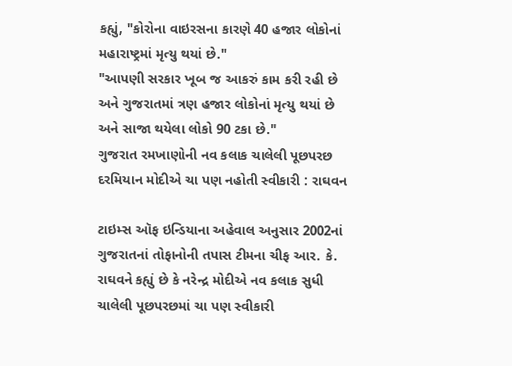કહ્યું, "કોરોના વાઇરસના કારણે 40 હજાર લોકોનાં મહારાષ્ટ્રમાં મૃત્યુ થયાં છે."
"આપણી સરકાર ખૂબ જ આકરું કામ કરી રહી છે અને ગુજરાતમાં ત્રણ હજાર લોકોનાં મૃત્યુ થયાં છે અને સાજા થયેલા લોકો 90 ટકા છે."
ગુજરાત રમખાણોની નવ કલાક ચાલેલી પૂછપરછ દરમિયાન મોદીએ ચા પણ નહોતી સ્વીકારી : રાઘવન

ટાઇમ્સ ઑફ ઇન્ડિયાના અહેવાલ અનુસાર 2002નાં ગુજરાતનાં તોફાનોની તપાસ ટીમના ચીફ આર. કે. રાઘવને કહ્યું છે કે નરેન્દ્ર મોદીએ નવ કલાક સુધી ચાલેલી પૂછપરછમાં ચા પણ સ્વીકારી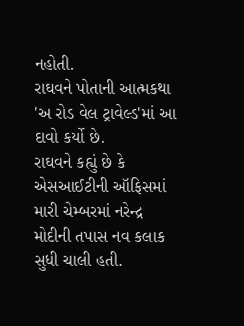નહોતી.
રાઘવને પોતાની આત્મકથા 'અ રોડ વેલ ટ્રાવેલ્ડ'માં આ દાવો કર્યો છે.
રાઘવને કહ્યું છે કે એસઆઈટીની ઑફિસમાં મારી ચેમ્બરમાં નરેન્દ્ર મોદીની તપાસ નવ કલાક સુધી ચાલી હતી.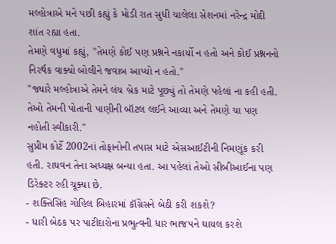મલ્હોત્રાએ મને પછી કહ્યું કે મોડી રાત સુધી ચાલેલા સેશનમાં નરેન્દ્ર મોદી શાંત રહ્યા હતા.
તેમણે વધુમાં કહ્યું, "તેમણે કોઈ પણ પ્રશ્નને નકાર્યો ન હતો અને કોઈ પ્રશ્નનનો નિરર્થક વાક્યો બોલીને જવાબ આપ્યો ન હતો."
"જ્યારે મલ્હોત્રાએ તેમને લંચ બ્રેક માટે પૂછ્યું તો તેમણે પહેલાં ના કહી હતી. તેઓ તેમની પોતાની પાણીની બૉટલ લઈને આવ્યા અને તેમણે ચા પણ નહોતી સ્વીકારી."
સુપ્રીમ કોર્ટે 2002નાં તોફાનોની તપાસ માટે એસઆઈટીની નિમણૂંક કરી હતી. રાઘવન તેના અધ્યક્ષ બન્યા હતા. આ પહેલાં તેઓ સીબીઆઈના પણ ડિરેક્ટર રહી ચૂક્યા છે.
- શક્તિસિંહ ગોહિલ બિહારમાં કૉંગ્રેસને બેઠી કરી શકશે?
- ધારી બેઠક પર પાટીદારોના પ્રભુત્વની ધાર ભાજપને ઘાયલ કરશે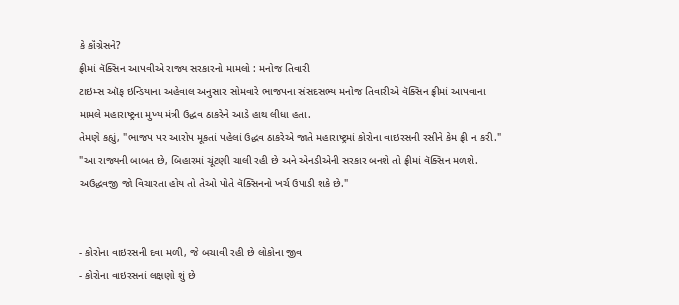કે કૉંગ્રેસને?
ફ્રીમાં વૅક્સિન આપવીએ રાજ્ય સરકારનો મામલો : મનોજ તિવારી
ટાઇમ્સ ઑફ ઇન્ડિયાના અહેવાલ અનુસાર સોમવારે ભાજપના સંસદસભ્ય મનોજ તિવારીએ વૅક્સિન ફ્રીમાં આપવાના મામલે મહારાષ્ટ્રના મુખ્ય મંત્રી ઉદ્ધવ ઠાકરેને આડે હાથ લીધા હતા.
તેમણે કહ્યું, "ભાજપ પર આરોપ મૂકતાં પહેલાં ઉદ્ધવ ઠાકરેએ જાતે મહારાષ્ટ્રમાં કોરોના વાઇરસની રસીને કેમ ફ્રી ન કરી."
"આ રાજ્યની બાબત છે, બિહારમાં ચૂંટણી ચાલી રહી છે અને એનડીએની સરકાર બનશે તો ફ્રીમાં વૅક્સિન મળશે. અઉદ્ધવજી જો વિચારતા હોય તો તેઓ પોતે વૅક્સિનનો ખર્ચ ઉપાડી શકે છે."


- કોરોના વાઇરસની દવા મળી, જે બચાવી રહી છે લોકોના જીવ
- કોરોના વાઇરસનાં લક્ષણો શું છે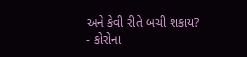અને કેવી રીતે બચી શકાય?
- કોરોના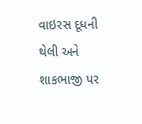વાઇરસ દૂધની થેલી અને શાકભાજી પર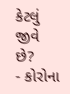કેટલું જીવે છે?
- કોરોના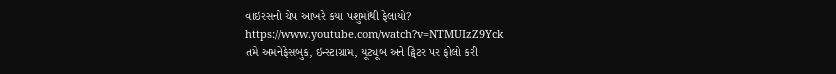વાઇરસનો ચેપ આખરે કયા પશુમાંથી ફેલાયો?
https://www.youtube.com/watch?v=NTMUIzZ9Yck
તમે અમનેફેસબુક, ઇન્સ્ટાગ્રામ, યૂટ્યૂબ અને ટ્વિટર પર ફોલો કરી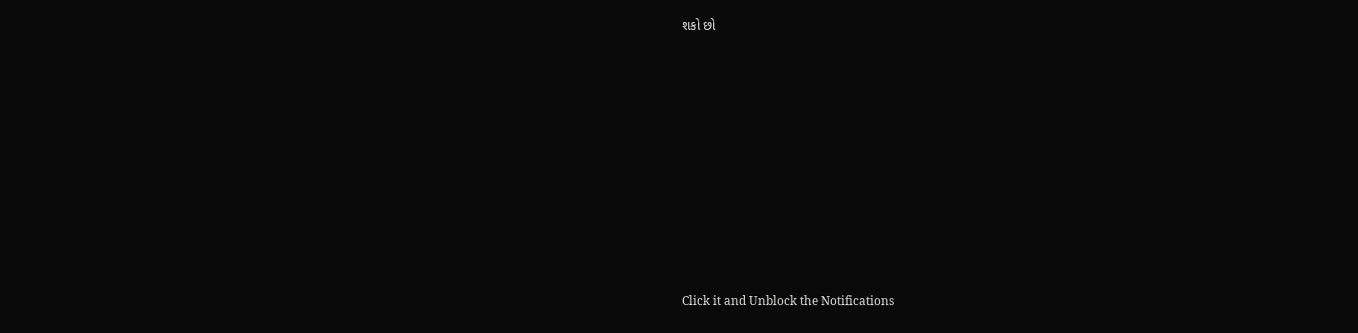શકો છો












Click it and Unblock the Notifications